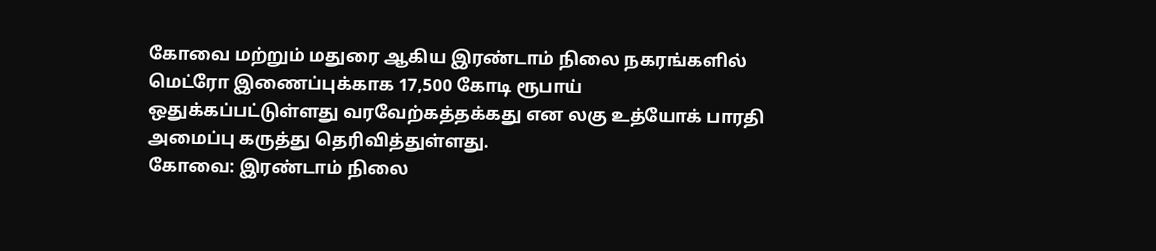கோவை மற்றும் மதுரை ஆகிய இரண்டாம் நிலை நகரங்களில் மெட்ரோ இணைப்புக்காக 17,500 கோடி ரூபாய் ஒதுக்கப்பட்டுள்ளது வரவேற்கத்தக்கது என லகு உத்யோக் பாரதி அமைப்பு கருத்து தெரிவித்துள்ளது.
கோவை: இரண்டாம் நிலை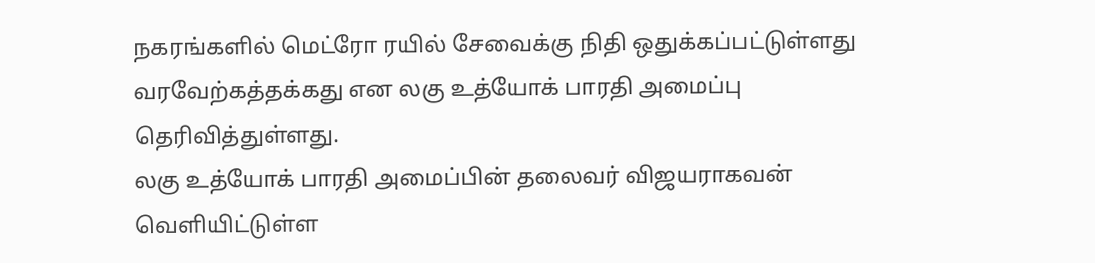நகரங்களில் மெட்ரோ ரயில் சேவைக்கு நிதி ஒதுக்கப்பட்டுள்ளது வரவேற்கத்தக்கது என லகு உத்யோக் பாரதி அமைப்பு தெரிவித்துள்ளது.
லகு உத்யோக் பாரதி அமைப்பின் தலைவர் விஜயராகவன் வெளியிட்டுள்ள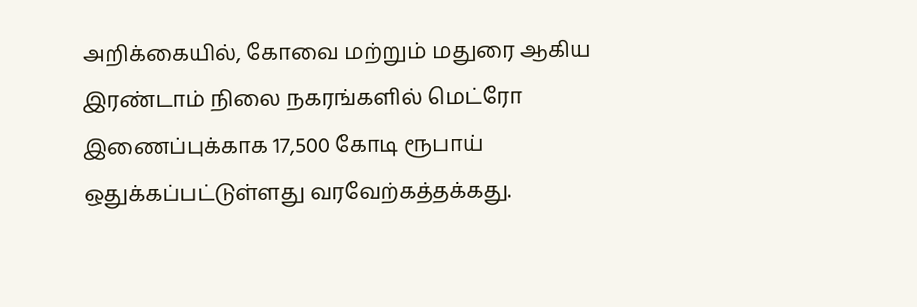அறிக்கையில், கோவை மற்றும் மதுரை ஆகிய இரண்டாம் நிலை நகரங்களில் மெட்ரோ இணைப்புக்காக 17,500 கோடி ரூபாய் ஒதுக்கப்பட்டுள்ளது வரவேற்கத்தக்கது.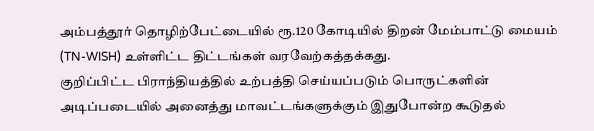அம்பத்தூர் தொழிற்பேட்டையில் ரூ.120 கோடியில் திறன் மேம்பாட்டு மையம் (TN-WISH) உள்ளிட்ட திட்டங்கள் வரவேற்கத்தக்கது.
குறிப்பிட்ட பிராந்தியத்தில் உற்பத்தி செய்யப்படும் பொருட்களின் அடிப்படையில் அனைத்து மாவட்டங்களுக்கும் இதுபோன்ற கூடுதல்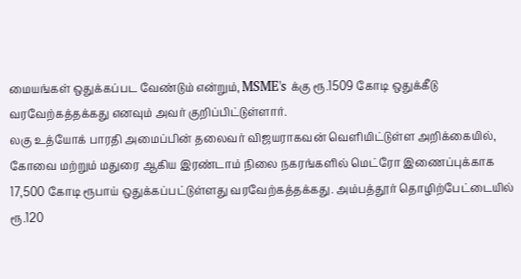மையங்கள் ஒதுக்கப்பட வேண்டும் என்றும், MSME's க்கு ரூ.1509 கோடி ஒதுக்கீடு வரவேற்கத்தக்கது எனவும் அவர் குறிப்பிட்டுள்ளார்.
லகு உத்யோக் பாரதி அமைப்பின் தலைவர் விஜயராகவன் வெளியிட்டுள்ள அறிக்கையில், கோவை மற்றும் மதுரை ஆகிய இரண்டாம் நிலை நகரங்களில் மெட்ரோ இணைப்புக்காக 17,500 கோடி ரூபாய் ஒதுக்கப்பட்டுள்ளது வரவேற்கத்தக்கது. அம்பத்தூர் தொழிற்பேட்டையில் ரூ.120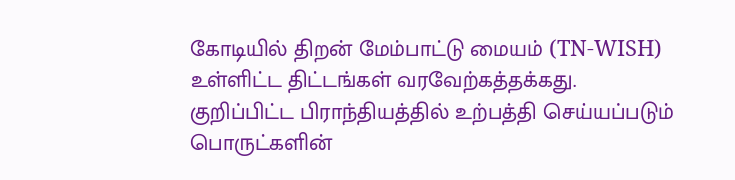கோடியில் திறன் மேம்பாட்டு மையம் (TN-WISH) உள்ளிட்ட திட்டங்கள் வரவேற்கத்தக்கது.
குறிப்பிட்ட பிராந்தியத்தில் உற்பத்தி செய்யப்படும் பொருட்களின்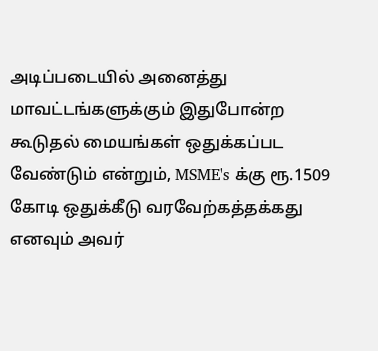அடிப்படையில் அனைத்து மாவட்டங்களுக்கும் இதுபோன்ற கூடுதல் மையங்கள் ஒதுக்கப்பட வேண்டும் என்றும், MSME's க்கு ரூ.1509 கோடி ஒதுக்கீடு வரவேற்கத்தக்கது எனவும் அவர்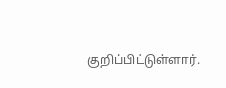குறிப்பிட்டுள்ளார்.